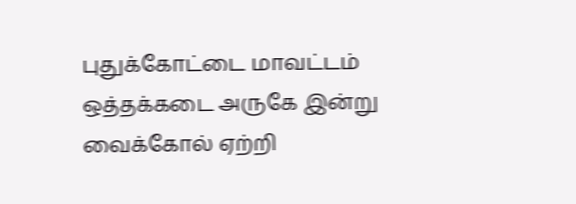புதுக்கோட்டை மாவட்டம் ஒத்தக்கடை அருகே இன்று வைக்கோல் ஏற்றி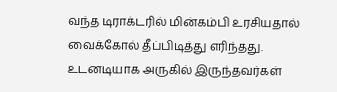வந்த டிராக்டரில் மின்கம்பி உரசியதால் வைக்கோல் தீப்பிடித்து எரிந்தது. உடனடியாக அருகில் இருந்தவர்கள்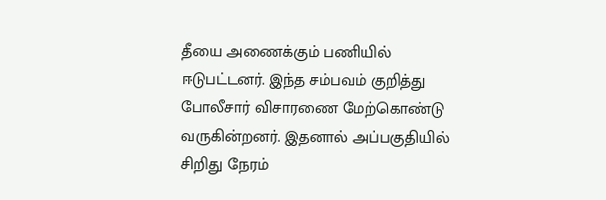தீயை அணைக்கும் பணியில் ஈடுபட்டனர். இந்த சம்பவம் குறித்து போலீசார் விசாரணை மேற்கொண்டு வருகின்றனர். இதனால் அப்பகுதியில் சிறிது நேரம்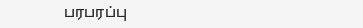பரபரப்பு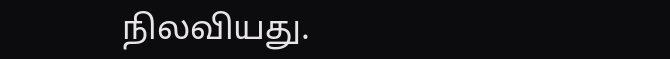நிலவியது.